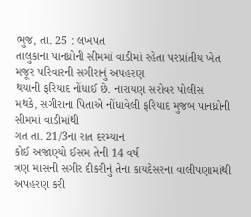ભુજ, તા. 25 : લખપત
તાલુકાના પાનધ્રોની સીમમાં વાડીમાં રહેતા પરપ્રાંતીય ખેત મજૂર પરિવારની સગીરાનું અપહરણ
થયાની ફરિયાદ નોંધાઈ છે. નારાયણ સરોવર પોલીસ
મથકે, સગીરાના પિતાએ નોંધાવેલી ફરિયાદ મુજબ પાનધ્રોની સીમમાં વાડીમાંથી
ગત તા. 21/3ના રાત દરમ્યાન
કોઈ અજાણ્યો ઈસમ તેની 14 વર્ષ
ત્રણ માસની સગીર દીકરીનું તેના કાયદેસરના વાલીપણામાંથી અપહરણ કરી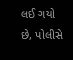લઈ ગયો છે, પોલીસે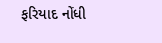ફરિયાદ નોંધી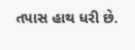તપાસ હાથ ધરી છે.